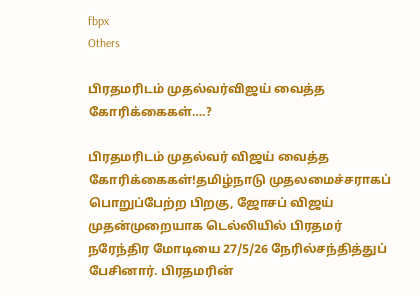fbpx
Others

பிரதமரிடம் முதல்வர்விஜய் வைத்த கோரிக்கைகள்….?

பிரதமரிடம் முதல்வர் விஜய் வைத்த கோரிக்கைகள்!தமிழ்நாடு முதலமைச்சராகப் பொறுப்பேற்ற பிறகு, ஜோசப் விஜய் முதன்முறையாக டெல்லியில் பிரதமர் நரேந்திர மோடியை 27/5/26 நேரில்சந்தித்துப் பேசினார். பிரதமரின்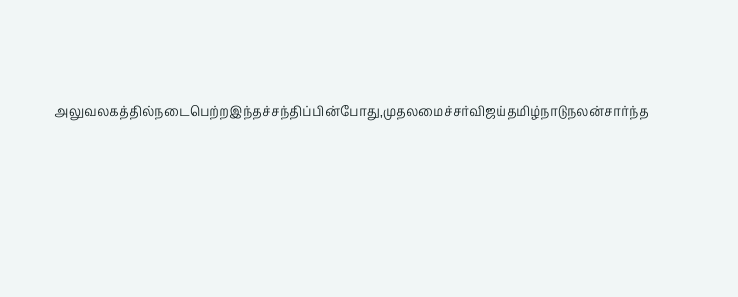அலுவலகத்தில்நடைபெற்றஇந்தச்சந்திப்பின்போது,முதலமைச்சர்விஜய்தமிழ்நாடுநலன்சார்ந்த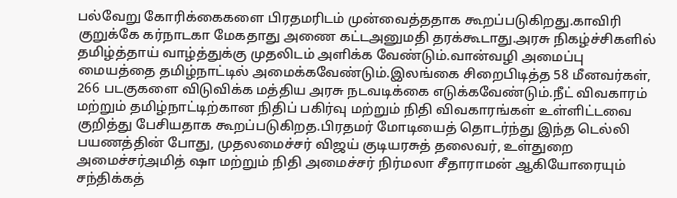பல்வேறு கோரிக்கைகளை பிரதமரிடம் முன்வைத்ததாக கூறப்படுகிறது.காவிரி குறுக்கே கர்நாடகா மேகதாது அணை கட்டஅனுமதி தரக்கூடாது.அரசு நிகழ்ச்சிகளில் தமிழ்த்தாய் வாழ்த்துக்கு முதலிடம் அளிக்க வேண்டும்.வான்வழி அமைப்பு மையத்தை தமிழ்நாட்டில் அமைக்கவேண்டும்.இலங்கை சிறைபிடித்த 58 மீனவர்கள், 266 படகுகளை விடுவிக்க மத்திய அரசு நடவடிக்கை எடுக்கவேண்டும்.நீட் விவகாரம் மற்றும் தமிழ்நாட்டிற்கான நிதிப் பகிர்வு மற்றும் நிதி விவகாரங்கள் உள்ளிட்டவை குறித்து பேசியதாக கூறப்படுகிறத.பிரதமர் மோடியைத் தொடர்ந்து இந்த டெல்லி பயணத்தின் போது, முதலமைச்சர் விஜய் குடியரசுத் தலைவர், உள்துறை அமைச்சர்அமித் ஷா மற்றும் நிதி அமைச்சர் நிர்மலா சீதாராமன் ஆகியோரையும் சந்திக்கத்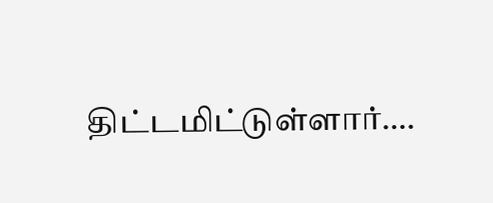திட்டமிட்டுள்ளார்….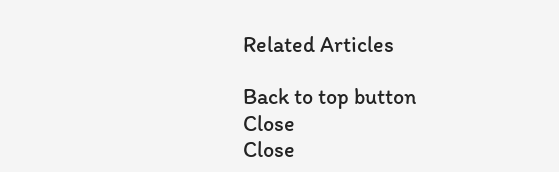Related Articles

Back to top button
Close
Close